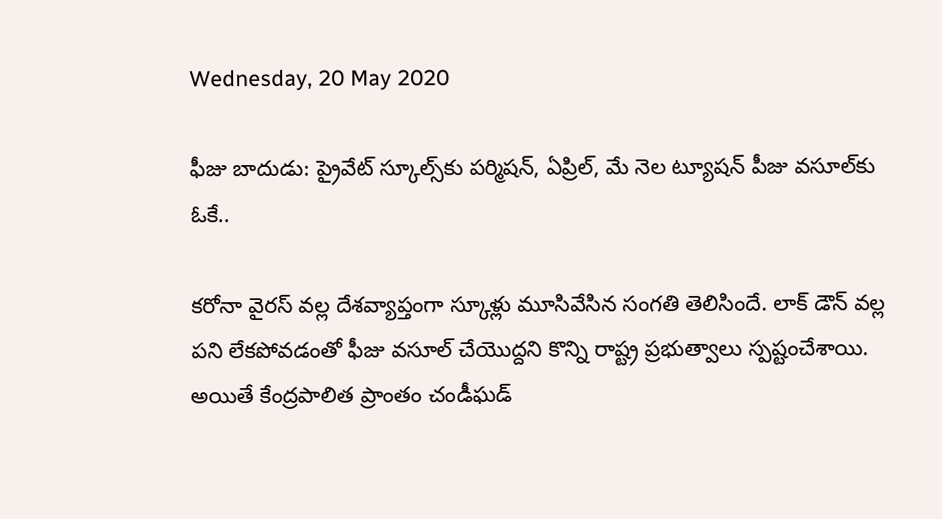Wednesday, 20 May 2020

ఫీజు బాదుడు: ప్రైవేట్ స్కూల్స్‌కు పర్మిషన్, ఏప్రిల్, మే నెల ట్యూషన్ పీజు వసూల్‌కు ఓకే..

కరోనా వైరస్ వల్ల దేశవ్యాప్తంగా స్కూళ్లు మూసివేసిన సంగతి తెలిసిందే. లాక్ డౌన్ వల్ల పని లేకపోవడంతో ఫీజు వసూల్ చేయొద్దని కొన్ని రాష్ట్ర ప్రభుత్వాలు స్పష్టంచేశాయి. అయితే కేంద్రపాలిత ప్రాంతం చండీఘడ్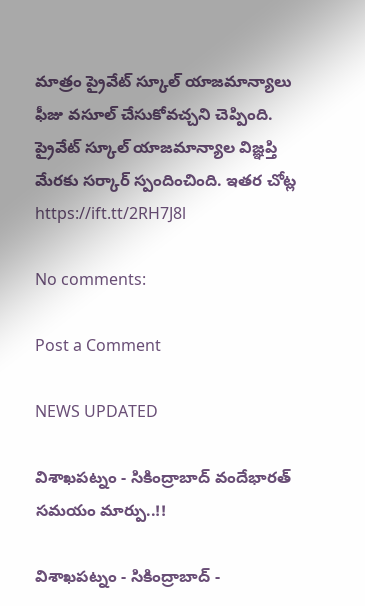మాత్రం ప్రైవేట్ స్కూల్ యాజమాన్యాలు ఫీజు వసూల్ చేసుకోవచ్చని చెప్పింది. ప్రైవేట్ స్కూల్ యాజమాన్యాల విజ్ఞప్తి మేరకు సర్కార్ స్పందించింది. ఇతర చోట్ల
https://ift.tt/2RH7J8l

No comments:

Post a Comment

NEWS UPDATED

విశాఖపట్నం - సికింద్రాబాద్ వందేభారత్ సమయం మార్పు..!!

విశాఖపట్నం - సికింద్రాబాద్ -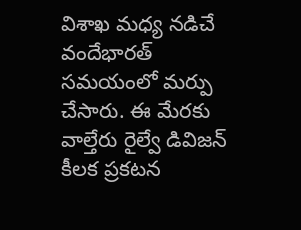విశాఖ మధ్య నడిచే వందేభారత్ సమయంలో మర్పు చేసారు. ఈ మేరకు వాల్తేరు రైల్వే డివిజన్ కీలక ప్రకటన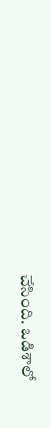చేసింది. ఒడిశాలో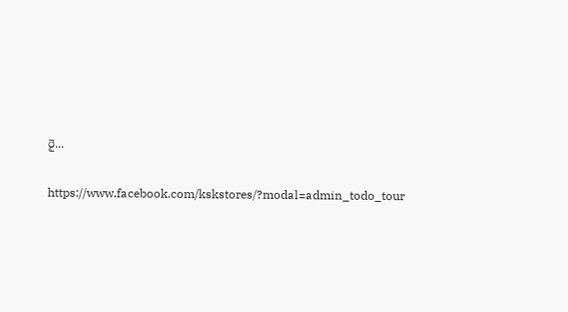రై...

https://www.facebook.com/kskstores/?modal=admin_todo_tour